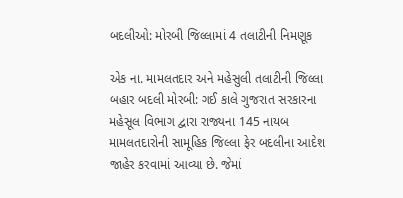બદલીઓ: મોરબી જિલ્લામાં 4 તલાટીની નિમણૂક

એક ના. મામલતદાર અને મહેસુલી તલાટીની જિલ્લા બહાર બદલી મોરબી: ગઈ કાલે ગુજરાત સરકારના મહેસૂલ વિભાગ દ્વારા રાજ્યના 145 નાયબ મામલતદારોની સામૂહિક જિલ્લા ફેર બદલીના આદેશ જાહેર કરવામાં આવ્યા છે. જેમાં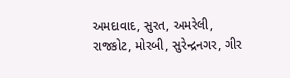અમદાવાદ, સુરત, અમરેલી, રાજકોટ, મોરબી, સુરેન્દ્રનગર, ગીર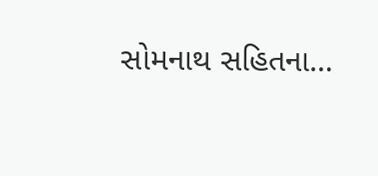સોમનાથ સહિતના…